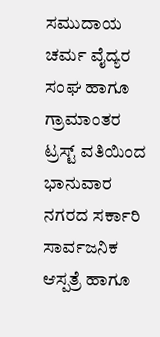ಸಮುದಾಯ ಚರ್ಮ ವೈದ್ಯರ ಸಂಘ ಹಾಗೂ ಗ್ರಾಮಾಂತರ ಟ್ರಸ್ಟ್ ವತಿಯಿಂದ ಭಾನುವಾರ ನಗರದ ಸರ್ಕಾರಿ ಸಾರ್ವಜನಿಕ ಆಸ್ಪತ್ರೆ ಹಾಗೂ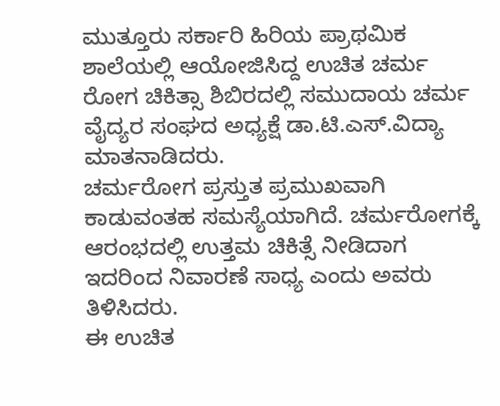ಮುತ್ತೂರು ಸರ್ಕಾರಿ ಹಿರಿಯ ಪ್ರಾಥಮಿಕ ಶಾಲೆಯಲ್ಲಿ ಆಯೋಜಿಸಿದ್ದ ಉಚಿತ ಚರ್ಮ ರೋಗ ಚಿಕಿತ್ಸಾ ಶಿಬಿರದಲ್ಲಿ ಸಮುದಾಯ ಚರ್ಮ ವೈದ್ಯರ ಸಂಘದ ಅಧ್ಯಕ್ಷೆ ಡಾ.ಟಿ.ಎಸ್.ವಿದ್ಯಾ ಮಾತನಾಡಿದರು.
ಚರ್ಮರೋಗ ಪ್ರಸ್ತುತ ಪ್ರಮುಖವಾಗಿ ಕಾಡುವಂತಹ ಸಮಸ್ಯೆಯಾಗಿದೆ. ಚರ್ಮರೋಗಕ್ಕೆ ಆರಂಭದಲ್ಲಿ ಉತ್ತಮ ಚಿಕಿತ್ಸೆ ನೀಡಿದಾಗ ಇದರಿಂದ ನಿವಾರಣೆ ಸಾಧ್ಯ ಎಂದು ಅವರು ತಿಳಿಸಿದರು.
ಈ ಉಚಿತ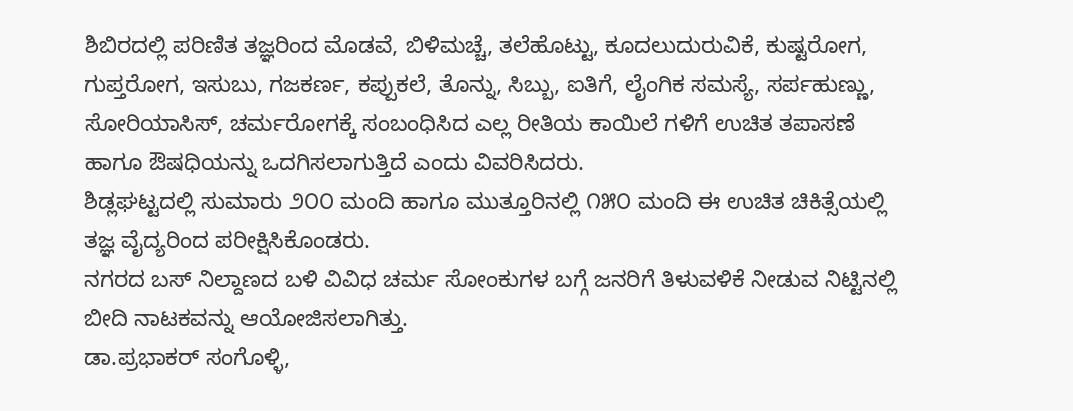ಶಿಬಿರದಲ್ಲಿ ಪರಿಣಿತ ತಜ್ಞರಿಂದ ಮೊಡವೆ, ಬಿಳಿಮಚ್ಚೆ, ತಲೆಹೊಟ್ಟು, ಕೂದಲುದುರುವಿಕೆ, ಕುಷ್ಟರೋಗ, ಗುಪ್ತರೋಗ, ಇಸುಬು, ಗಜಕರ್ಣ, ಕಪ್ಪುಕಲೆ, ತೊನ್ನು, ಸಿಬ್ಬು, ಐತಿಗೆ, ಲೈಂಗಿಕ ಸಮಸ್ಯೆ, ಸರ್ಪಹುಣ್ಣು, ಸೋರಿಯಾಸಿಸ್, ಚರ್ಮರೋಗಕ್ಕೆ ಸಂಬಂಧಿಸಿದ ಎಲ್ಲ ರೀತಿಯ ಕಾಯಿಲೆ ಗಳಿಗೆ ಉಚಿತ ತಪಾಸಣೆ ಹಾಗೂ ಔಷಧಿಯನ್ನು ಒದಗಿಸಲಾಗುತ್ತಿದೆ ಎಂದು ವಿವರಿಸಿದರು.
ಶಿಡ್ಲಘಟ್ಟದಲ್ಲಿ ಸುಮಾರು ೨೦೦ ಮಂದಿ ಹಾಗೂ ಮುತ್ತೂರಿನಲ್ಲಿ ೧೫೦ ಮಂದಿ ಈ ಉಚಿತ ಚಿಕಿತ್ಸೆಯಲ್ಲಿ ತಜ್ಞ ವೈದ್ಯರಿಂದ ಪರೀಕ್ಷಿಸಿಕೊಂಡರು.
ನಗರದ ಬಸ್ ನಿಲ್ದಾಣದ ಬಳಿ ವಿವಿಧ ಚರ್ಮ ಸೋಂಕುಗಳ ಬಗ್ಗೆ ಜನರಿಗೆ ತಿಳುವಳಿಕೆ ನೀಡುವ ನಿಟ್ಟಿನಲ್ಲಿ ಬೀದಿ ನಾಟಕವನ್ನು ಆಯೋಜಿಸಲಾಗಿತ್ತು.
ಡಾ.ಪ್ರಭಾಕರ್ ಸಂಗೊಳ್ಳಿ,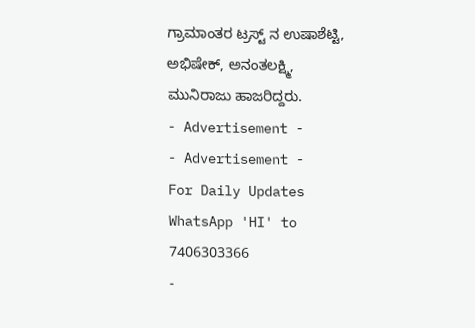ಗ್ರಾಮಾಂತರ ಟ್ರಸ್ಟ್ ನ ಉಷಾಶೆಟ್ಟಿ, ಅಭಿಷೇಕ್, ಅನಂತಲಕ್ಷ್ಮಿ, ಮುನಿರಾಜು ಹಾಜರಿದ್ದರು.
- Advertisement -
- Advertisement -
For Daily Updates
WhatsApp 'HI' to 7406303366
-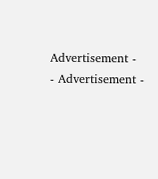Advertisement -
- Advertisement -